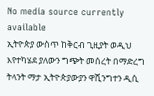No media source currently available
ኢትዮጵያ ውስጥ ከቅርብ ጊዚያት ወዲህ እየተካሄደ ያለውን ግጭት መሰረት በማድረግ ትላንት ማታ ኢትዮጵያውያን ዋሺንግተን ዲሲ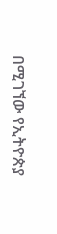በሚገኘው የኢትዮጵያ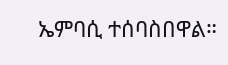ኤምባሲ ተሰባስበዋል።